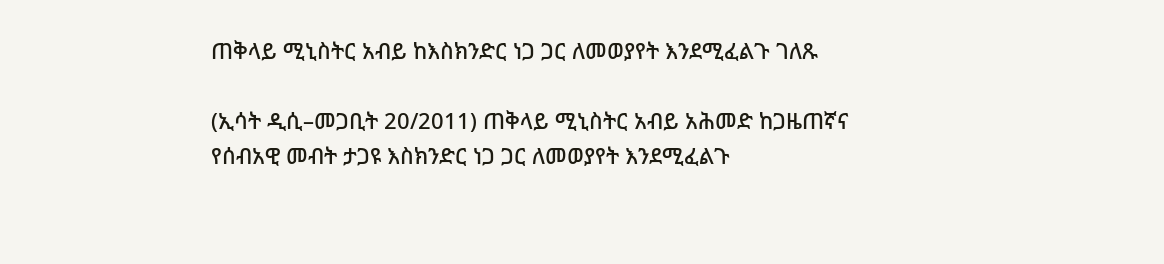ጠቅላይ ሚኒስትር አብይ ከእስክንድር ነጋ ጋር ለመወያየት እንደሚፈልጉ ገለጹ

(ኢሳት ዲሲ–መጋቢት 20/2011) ጠቅላይ ሚኒስትር አብይ አሕመድ ከጋዜጠኛና የሰብአዊ መብት ታጋዩ እስክንድር ነጋ ጋር ለመወያየት እንደሚፈልጉ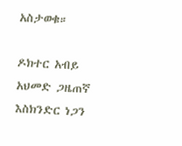አስታወቁ።

ዶክተር አብይ አህመድ ጋዜጠኛ እስክንድር ነጋን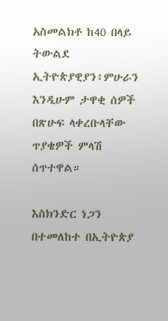አስመልክቶ ከ40 በላይ ትውልደ ኢትዮጵያዊያን፥ምሁራን እንዲሁም ታዋቂ ሰዎች በጽሁፍ ላቀረቡላቸው ጥያቄዎች ምላሽ ሰጥተዋል።

እስክንድር ነጋን በተመለከተ በኢትዮጵያ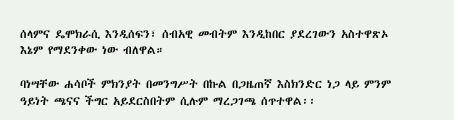ሰላምና ዴሞክራሲ እንዲሰፍን፣ ሰብአዊ መብትም እንዲከበር ያደረገውን አስተዋጽኦ እኔም የማደንቀው ነው ብለዋል።

ባነሣቸው ሐሳቦች ምክንያት በመንግሥት በኩል በጋዜጠኛ እስክንድር ነጋ ላይ ምንም ዓይነት ጫናና ችግር አይደርስበትም ሲሉም ማረጋገጫ ሰጥተዋል፡፡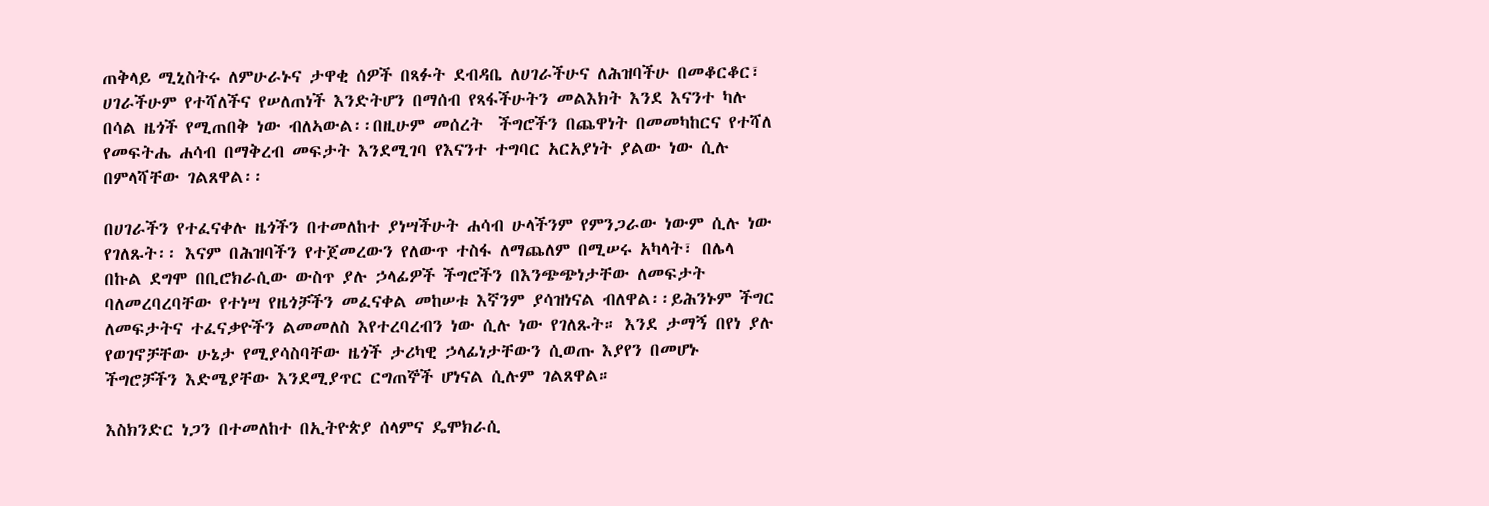ጠቅላይ ሚኒስትሩ ለምሁራኑና ታዋቂ ሰዎች በጻፉት ደብዳቤ ለሀገራችሁና ለሕዝባችሁ በመቆርቆር፣ ሀገራችሁም የተሻለችና የሠለጠነች እንድትሆን በማሰብ የጻፋችሁትን መልእክት እንደ እናንተ ካሉ በሳል ዜጎች የሚጠበቅ ነው ብለኣውል፡፡በዚሁም መሰረት  ችግሮችን በጨዋነት በመመካከርና የተሻለ የመፍትሔ ሐሳብ በማቅረብ መፍታት እንደሚገባ የእናንተ ተግባር አርአያነት ያልው ነው ሲሉ በምላሻቸው ገልጸዋል፡፡

በሀገራችን የተፈናቀሉ ዜጎችን በተመለከተ ያነሣችሁት ሐሳብ ሁላችንም የምንጋራው ነውም ሲሉ ነው የገለጹት፡፡ እናም በሕዝባችን የተጀመረውን የለውጥ ተስፋ ለማጨለም በሚሠሩ አካላት፣ በሌላ በኩል ደግሞ በቢሮክራሲው ውስጥ ያሉ ኃላፊዎች ችግሮችን በእንጭጭነታቸው ለመፍታት ባለመረባረባቸው የተነሣ የዜጎቻችን መፈናቀል መከሠቱ እኛንም ያሳዝነናል ብለዋል፡፡ይሕንኑም ችግር ለመፍታትና ተፈናቃዮችን ልመመለስ እየተረባረብን ነው ሲሉ ነው የገለጹት። እንደ ታማኝ በየነ ያሉ የወገኖቻቸው ሁኔታ የሚያሳስባቸው ዜጎች ታሪካዊ ኃላፊነታቸውን ሲወጡ እያየን በመሆኑ ችግሮቻችን እድሜያቸው እንደሚያጥር ርግጠኞች ሆነናል ሲሉም ገልጸዋል።

እስክንድር ነጋን በተመለከተ በኢትዮጵያ ሰላምና ዴሞክራሲ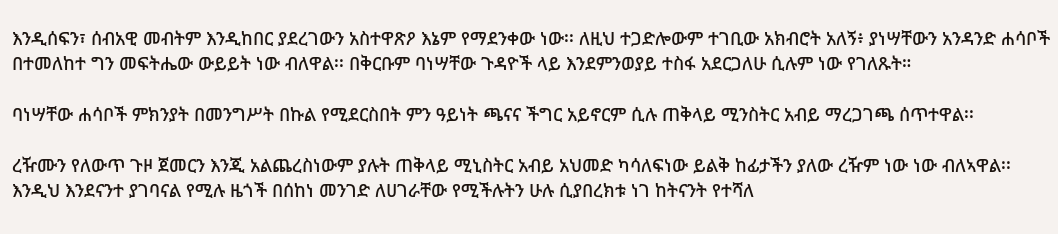እንዲሰፍን፣ ሰብአዊ መብትም እንዲከበር ያደረገውን አስተዋጽዖ እኔም የማደንቀው ነው፡፡ ለዚህ ተጋድሎውም ተገቢው አክብሮት አለኝ፥ ያነሣቸውን አንዳንድ ሐሳቦች በተመለከተ ግን መፍትሔው ውይይት ነው ብለዋል፡፡ በቅርቡም ባነሣቸው ጉዳዮች ላይ እንደምንወያይ ተስፋ አደርጋለሁ ሲሉም ነው የገለጹት።

ባነሣቸው ሐሳቦች ምክንያት በመንግሥት በኩል የሚደርስበት ምን ዓይነት ጫናና ችግር አይኖርም ሲሉ ጠቅላይ ሚንስትር አብይ ማረጋገጫ ሰጥተዋል፡፡

ረዥሙን የለውጥ ጉዞ ጀመርን እንጂ አልጨረስነውም ያሉት ጠቅላይ ሚኒስትር አብይ አህመድ ካሳለፍነው ይልቅ ከፊታችን ያለው ረዥም ነው ነው ብለኣዋል፡፡ እንዲህ እንደናንተ ያገባናል የሚሉ ዜጎች በሰከነ መንገድ ለሀገራቸው የሚችሉትን ሁሉ ሲያበረክቱ ነገ ከትናንት የተሻለ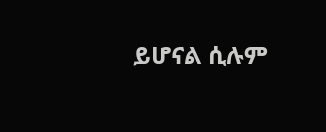ይሆናል ሲሉም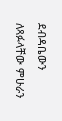ደብዳቤውን ለጻፉላቸው ምሁራን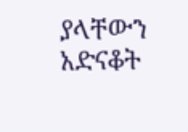ያላቸውን አድናቆት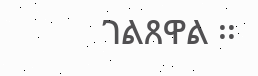ገልጸዋል ፡፡